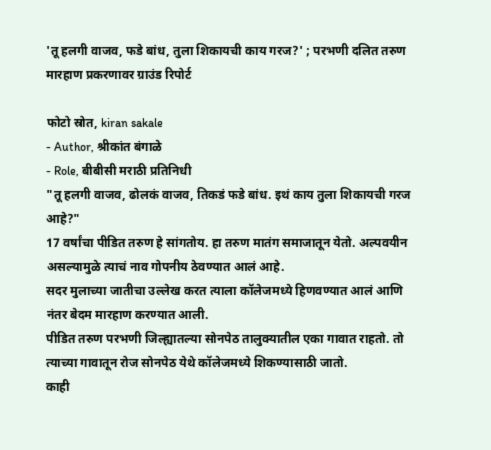'तू हलगी वाजव, फडे बांध, तुला शिकायची काय गरज?' ; परभणी दलित तरुण मारहाण प्रकरणावर ग्राउंड रिपोर्ट

फोटो स्रोत, kiran sakale
- Author, श्रीकांत बंगाळे
- Role, बीबीसी मराठी प्रतिनिधी
"तू हलगी वाजव, ढोलकं वाजव, तिकडं फडे बांध. इथं काय तुला शिकायची गरज आहे?"
17 वर्षांचा पीडित तरुण हे सांगतोय. हा तरुण मातंग समाजातून येतो. अल्पवयीन असल्यामुळे त्याचं नाव गोपनीय ठेवण्यात आलं आहे.
सदर मुलाच्या जातीचा उल्लेख करत त्याला कॉलेजमध्ये हिणवण्यात आलं आणि नंतर बेदम मारहाण करण्यात आली.
पीडित तरुण परभणी जिल्ह्यातल्या सोनपेठ तालुक्यातील एका गावात राहतो. तो त्याच्या गावातून रोज सोनपेठ येथे कॉलेजमध्ये शिकण्यासाठी जातो.
काही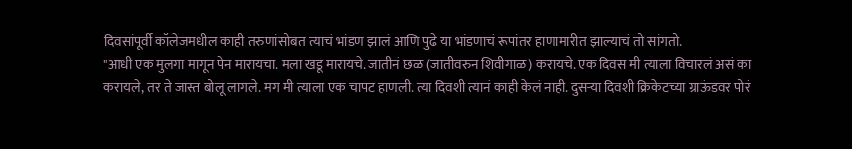दिवसांपूर्वी कॉलेजमधील काही तरुणांसोबत त्याचं भांडण झालं आणि पुढे या भांडणाचं रूपांतर हाणामारीत झाल्याचं तो सांगतो.
"आधी एक मुलगा मागून पेन मारायचा. मला खडू मारायचे. जातीनं छळ (जातीवरुन शिवीगाळ) करायचे. एक दिवस मी त्याला विचारलं असं का करायले, तर ते जास्त बोलू लागले. मग मी त्याला एक चापट हाणली. त्या दिवशी त्यानं काही केलं नाही. दुसऱ्या दिवशी क्रिकेटच्या ग्राऊंडवर पोरं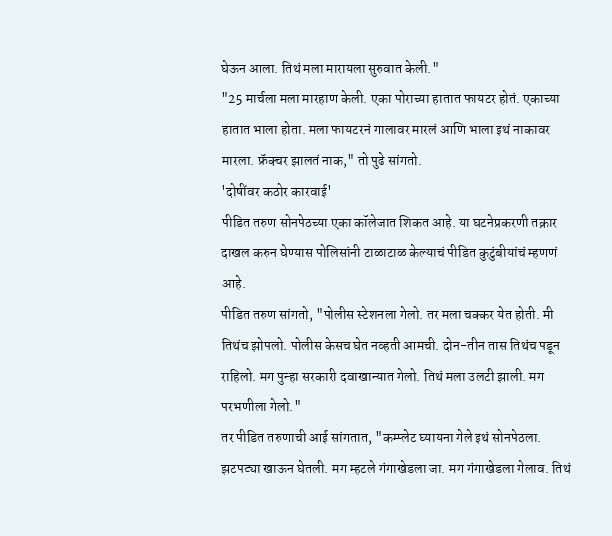घेऊन आला. तिथं मला मारायला सुरुवात केली."
"25 मार्चला मला मारहाण केली. एका पोराच्या हातात फायटर होतं. एकाच्या हातात भाला होता. मला फायटरनं गालावर मारलं आणि भाला इथं नाकावर मारला. फ्रॅक्चर झालतं नाक," तो पुढे सांगतो.
'दोषींवर कठोर कारवाई'
पीडित तरुण सोनपेठच्या एका कॉलेजात शिकत आहे. या घटनेप्रकरणी तक्रार दाखल करुन घेण्यास पोलिसांनी टाळाटाळ केल्याचं पीडित कुटुंबीयांचं म्हणणं आहे.
पीडित तरुण सांगतो, "पोलीस स्टेशनला गेलो. तर मला चक्कर येत होती. मी तिथंच झोपलो. पोलीस केसच घेत नव्हती आमची. दोन-तीन तास तिथंच पडून राहिलो. मग पुन्हा सरकारी दवाखान्यात गेलो. तिथं मला उलटी झाली. मग परभणीला गेलो."
तर पीडित तरुणाची आई सांगतात, "कम्प्लेट घ्यायना गेले इथं सोनपेठला. झटपट्या खाऊन घेतली. मग म्हटले गंगाखेडला जा. मग गंगाखेडला गेलाव. तिथं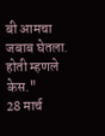बी आमचा जबाब घेतला. होती म्हणले केस."
28 मार्च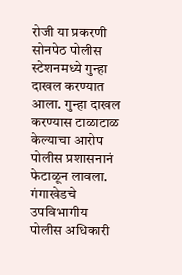रोजी या प्रकरणी सोनपेठ पोलीस स्टेशनमध्ये गुन्हा दाखल करण्यात आला. गुन्हा दाखल करण्यास टाळाटाळ केल्याचा आरोप पोलीस प्रशासनानं फेटाळून लावला.
गंगाखेडचे उपविभागीय पोलीस अधिकारी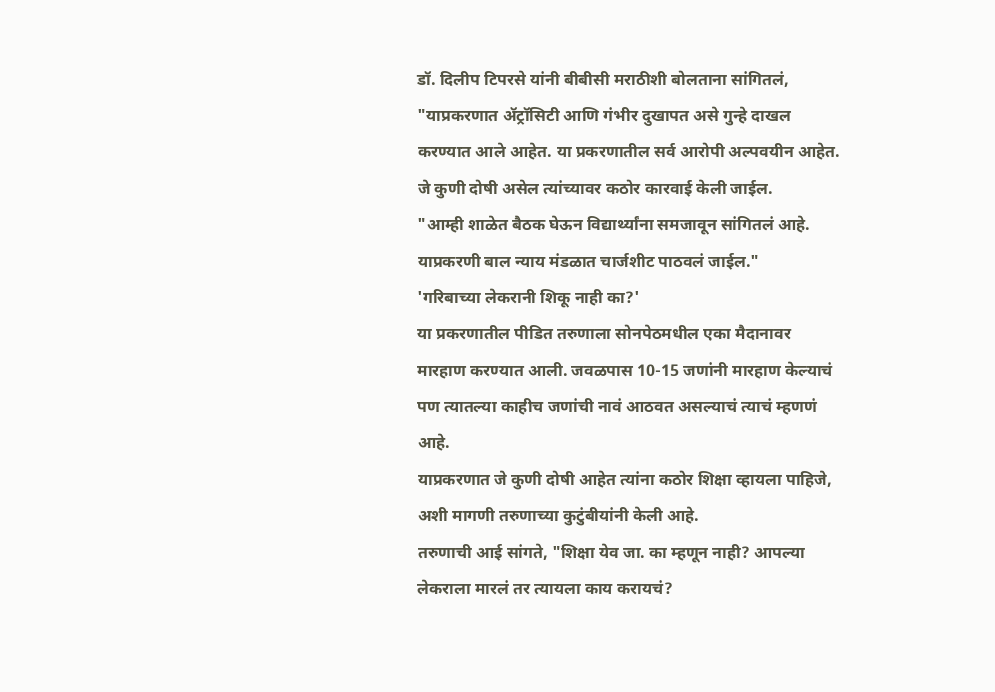डॉ. दिलीप टिपरसे यांनी बीबीसी मराठीशी बोलताना सांगितलं, "याप्रकरणात ॲट्रॉसिटी आणि गंभीर दुखापत असे गुन्हे दाखल करण्यात आले आहेत. या प्रकरणातील सर्व आरोपी अल्पवयीन आहेत. जे कुणी दोषी असेल त्यांच्यावर कठोर कारवाई केली जाईल.
"आम्ही शाळेत बैठक घेऊन विद्यार्थ्यांना समजावून सांगितलं आहे. याप्रकरणी बाल न्याय मंडळात चार्जशीट पाठवलं जाईल."
'गरिबाच्या लेकरानी शिकू नाही का?'
या प्रकरणातील पीडित तरुणाला सोनपेठमधील एका मैदानावर मारहाण करण्यात आली. जवळपास 10-15 जणांनी मारहाण केल्याचं पण त्यातल्या काहीच जणांची नावं आठवत असल्याचं त्याचं म्हणणं आहे.
याप्रकरणात जे कुणी दोषी आहेत त्यांना कठोर शिक्षा व्हायला पाहिजे, अशी मागणी तरुणाच्या कुटुंबीयांनी केली आहे.
तरुणाची आई सांगते, "शिक्षा येव जा. का म्हणून नाही? आपल्या लेकराला मारलं तर त्यायला काय करायचं?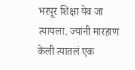भरपूर शिक्षा येव जा त्यायला. ज्यांनी मारहाण केली त्यातलं एक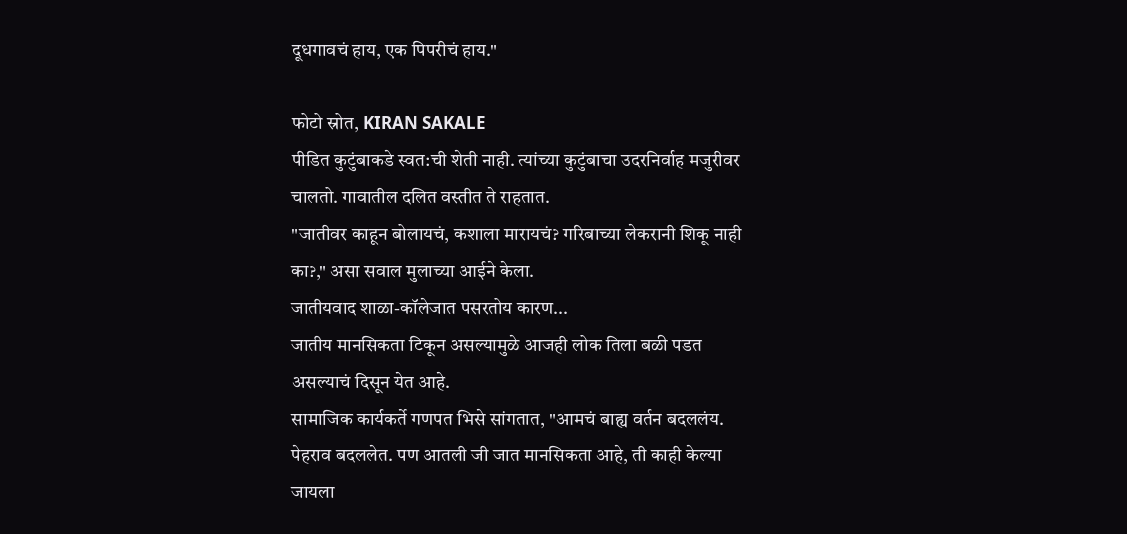दूधगावचं हाय, एक पिपरीचं हाय."

फोटो स्रोत, KIRAN SAKALE
पीडित कुटुंबाकडे स्वत:ची शेती नाही. त्यांच्या कुटुंबाचा उदरनिर्वाह मजुरीवर चालतो. गावातील दलित वस्तीत ते राहतात.
"जातीवर काहून बोलायचं, कशाला मारायचं? गरिबाच्या लेकरानी शिकू नाही का?," असा सवाल मुलाच्या आईने केला.
जातीयवाद शाळा-कॉलेजात पसरतोय कारण...
जातीय मानसिकता टिकून असल्यामुळे आजही लोक तिला बळी पडत असल्याचं दिसून येत आहे.
सामाजिक कार्यकर्ते गणपत भिसे सांगतात, "आमचं बाह्य वर्तन बदललंय. पेहराव बदललेत. पण आतली जी जात मानसिकता आहे, ती काही केल्या जायला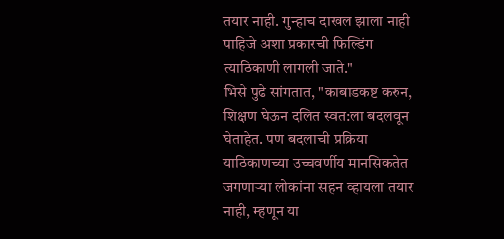तयार नाही. गुन्हाच दाखल झाला नाही पाहिजे अशा प्रकारची फिल्डिंग त्याठिकाणी लागली जाते."
भिसे पुढे सांगतात, "काबाडकष्ट करुन, शिक्षण घेऊन दलित स्वत:ला बदलवून घेताहेत. पण बदलाची प्रक्रिया याठिकाणच्या उच्चवर्णीय मानसिकतेत जगणाऱ्या लोकांना सहन व्हायला तयार नाही, म्हणून या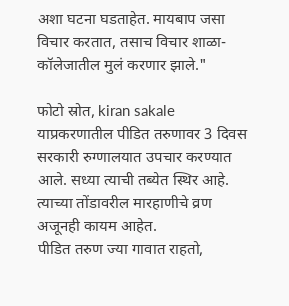अशा घटना घडताहेत. मायबाप जसा विचार करतात, तसाच विचार शाळा-कॉलेजातील मुलं करणार झाले."

फोटो स्रोत, kiran sakale
याप्रकरणातील पीडित तरुणावर 3 दिवस सरकारी रुग्णालयात उपचार करण्यात आले. सध्या त्याची तब्येत स्थिर आहे. त्याच्या तोंडावरील मारहाणीचे व्रण अजूनही कायम आहेत.
पीडित तरुण ज्या गावात राहतो,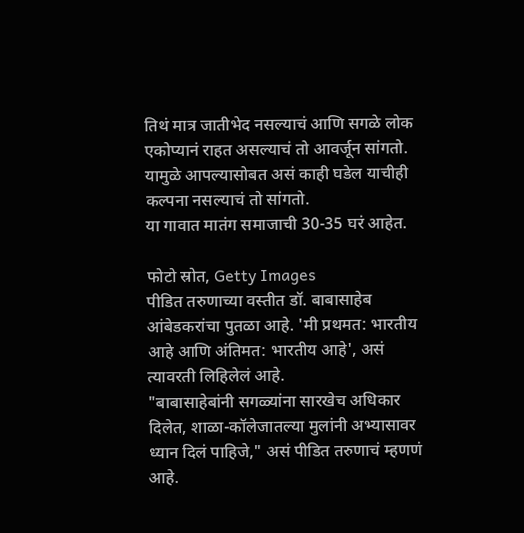तिथं मात्र जातीभेद नसल्याचं आणि सगळे लोक एकोप्यानं राहत असल्याचं तो आवर्जून सांगतो. यामुळे आपल्यासोबत असं काही घडेल याचीही कल्पना नसल्याचं तो सांगतो.
या गावात मातंग समाजाची 30-35 घरं आहेत.

फोटो स्रोत, Getty Images
पीडित तरुणाच्या वस्तीत डॉ. बाबासाहेब आंबेडकरांचा पुतळा आहे. 'मी प्रथमत: भारतीय आहे आणि अंतिमत: भारतीय आहे', असं त्यावरती लिहिलेलं आहे.
"बाबासाहेबांनी सगळ्यांना सारखेच अधिकार दिलेत, शाळा-कॉलेजातल्या मुलांनी अभ्यासावर ध्यान दिलं पाहिजे," असं पीडित तरुणाचं म्हणणं आहे.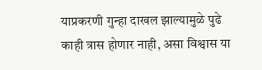याप्रकरणी गुन्हा दाखल झाल्यामुळे पुढे काही त्रास होणार नाही, असा विश्वास या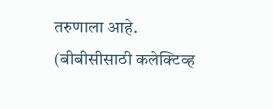तरुणाला आहे.
(बीबीसीसाठी कलेक्टिव्ह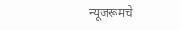न्यूजरूमचे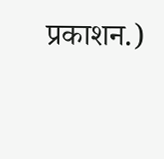प्रकाशन.)